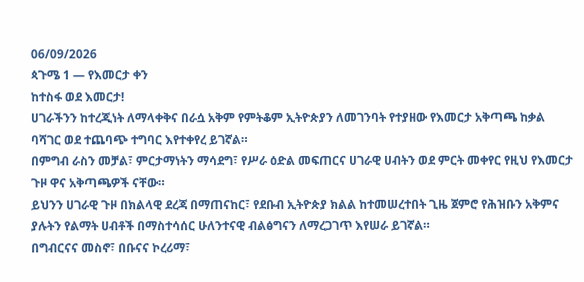06/09/2026
ጳጉሜ 1 — የእመርታ ቀን
ከተስፋ ወደ እመርታ!
ሀገራችንን ከተረጂነት ለማላቀቅና በራሷ አቅም የምትቆም ኢትዮጵያን ለመገንባት የተያዘው የእመርታ አቅጣጫ ከቃል ባሻገር ወደ ተጨባጭ ተግባር እየተቀየረ ይገኛል።
በምግብ ራስን መቻል፣ ምርታማነትን ማሳደግ፣ የሥራ ዕድል መፍጠርና ሀገራዊ ሀብትን ወደ ምርት መቀየር የዚህ የእመርታ ጉዞ ዋና አቅጣጫዎች ናቸው።
ይህንን ሀገራዊ ጉዞ በክልላዊ ደረጃ በማጠናከር፣ የደቡብ ኢትዮጵያ ክልል ከተመሠረተበት ጊዜ ጀምሮ የሕዝቡን አቅምና ያሉትን የልማት ሀብቶች በማስተሳሰር ሁለንተናዊ ብልፅግናን ለማረጋገጥ እየሠራ ይገኛል።
በግብርናና መስኖ፣ በቡናና ኮረሪማ፣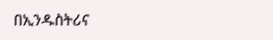በኢንዱስትሪና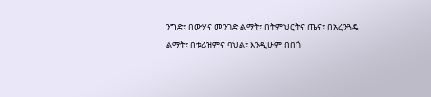ንግድ፣ በውሃና መንገድ ልማት፣ በትምህርትና ጤና፣ በአረንጓዴ ልማት፣ በቱሪዝምና ባህል፣ እንዲሁም በበጎ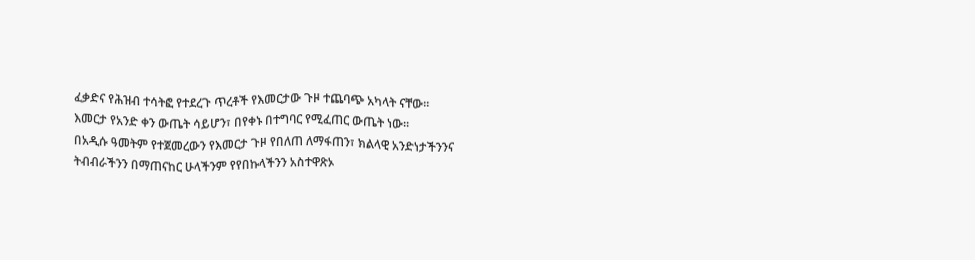ፈቃድና የሕዝብ ተሳትፎ የተደረጉ ጥረቶች የእመርታው ጉዞ ተጨባጭ አካላት ናቸው።
እመርታ የአንድ ቀን ውጤት ሳይሆን፣ በየቀኑ በተግባር የሚፈጠር ውጤት ነው።
በአዲሱ ዓመትም የተጀመረውን የእመርታ ጉዞ የበለጠ ለማፋጠን፣ ክልላዊ አንድነታችንንና ትብብራችንን በማጠናከር ሁላችንም የየበኩላችንን አስተዋጽኦ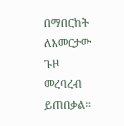በማበርከት ለእመርታው ጉዞ መረባረብ ይጠበቃል።